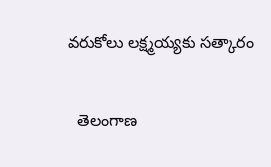వరుకోలు లక్ష్మయ్యకు సత్కారం

  తెలంగాణ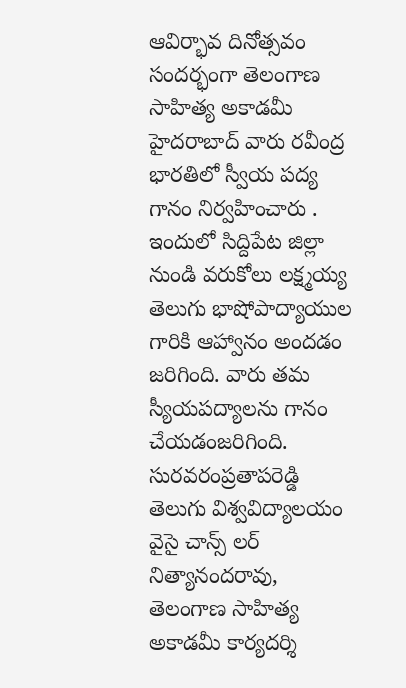ఆవిర్భావ దినోత్సవం సందర్భంగా తెలంగాణ సాహిత్య అకాడమీ హైదరాబాద్ వారు రవీంద్ర భారతిలో స్వీయ పద్య గానం నిర్వహించారు . ఇందులో సిద్దిపేట జిల్లా నుండి వరుకోలు లక్ష్మయ్య తెలుగు భాషోపాద్యాయుల గారికి ఆహ్వానం అందడం జరిగింది. వారు తమ స్యీయపద్యాలను గానం చేయడంజరిగింది. సురవరంప్రతాపరెడ్డి తెలుగు విశ్వవిద్యాలయం వైసై చాన్స్ లర్ నిత్యానందరావు, తెలంగాణ సాహిత్య అకాడమీ కార్యదర్శి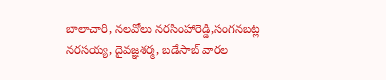బాలాచారి, నలవోలు నరసింహారెడ్డి,సంగనబట్ల నరసయ్య, దైవజ్ఞశర్మ, బడేసాబ్ వారల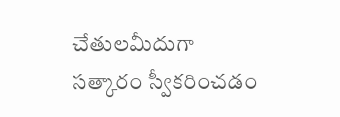చేతులమీదుగా సత్కారం స్వీకరించడం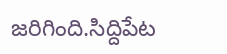జరిగింది.సిద్దిపేట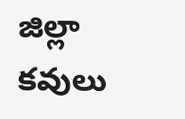జిల్లా కవులు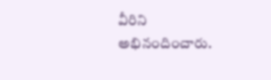వీరిని అభినందించారు.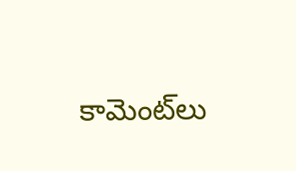కామెంట్‌లు